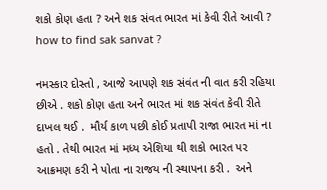શકો કોણ હતા ? અને શક સંવત ભારત માં કેવી રીતે આવી ? how to find sak sanvat ?

નમસ્કાર દોસ્તો , આજે આપણે શક સંવંત ની વાત કરી રહિયા છીએ . શકો કોણ હતા અને ભારત માં શક સંવંત કેવી રીતે દાખલ થઈ .  મૌર્ય કાળ પછી કોઈ પ્રતાપી રાજા ભારત માં ના હતો . તેથી ભારત માં મધ્ય એશિયા થી શકો ભારત પર આક્રમણ કરી ને પોતા ના રાજય ની સ્થાપના કરી .  અને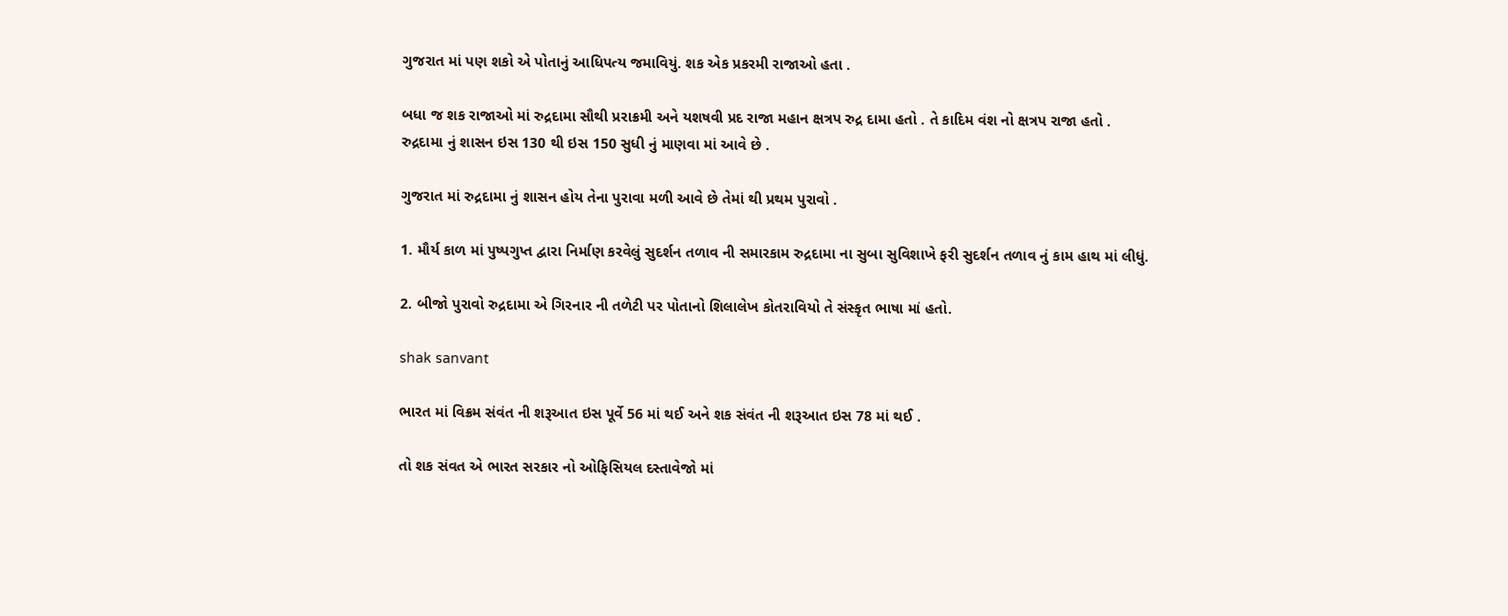ગુજરાત માં પણ શકો એ પોતાનું આધિપત્ય જમાવિયું. શક એક પ્રકરમી રાજાઓ હતા .

બધા જ શક રાજાઓ માં રુદ્રદામા સૌથી પ્રરાક્રમી અને યશષવી પ્રદ રાજા મહાન ક્ષત્રપ રુદ્ર દામા હતો . તે કાદિમ વંશ નો ક્ષત્રપ રાજા હતો .
રુદ્રદામા નું શાસન ઇસ 130 થી ઇસ 150 સુધી નું માણવા માં આવે છે .

ગુજરાત માં રુદ્રદામા નું શાસન હોય તેના પુરાવા મળી આવે છે તેમાં થી પ્રથમ પુરાવો .

1. મૌર્ય કાળ માં પુષ્પગુપ્ત દ્વારા નિર્માણ કરવેલું સુદર્શન તળાવ ની સમારકામ રુદ્રદામા ના સુબા સુવિશાખે ફરી સુદર્શન તળાવ નું કામ હાથ માં લીધું.

2. બીજો પુરાવો રુદ્રદામા એ ગિરનાર ની તળેટી પર પોતાનો શિલાલેખ કોતરાવિયો તે સંસ્કૃત ભાષા માં હતો.

shak sanvant

ભારત માં વિક્રમ સંવંત ની શરૂઆત ઇસ પૂર્વે 56 માં થઈ અને શક સંવંત ની શરૂઆત ઇસ 78 માં થઈ .

તો શક સંવત એ ભારત સરકાર નો ઓફિસિયલ દસ્તાવેજો માં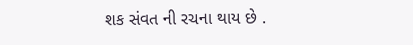શક સંવત ની રચના થાય છે .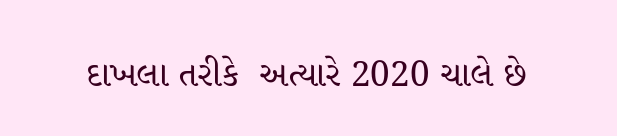દાખલા તરીકે  અત્યારે 2020 ચાલે છે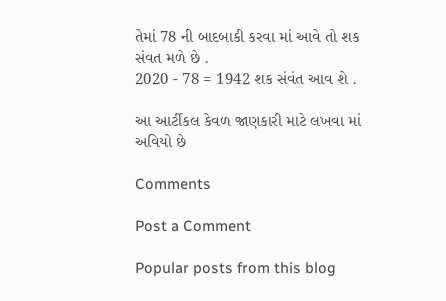તેમાં 78 ની બાદબાકી કરવા માં આવે તો શક સંવત મળે છે .
2020 - 78 = 1942 શક સંવંત આવ શે .

આ આર્ટીકલ કેવળ જાણકારી માટે લખવા માં અવિયો છે

Comments

Post a Comment

Popular posts from this blog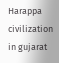Harappa civilization in gujarat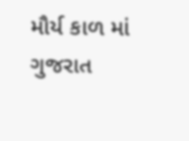મૌર્ય કાળ માં ગુજરાત